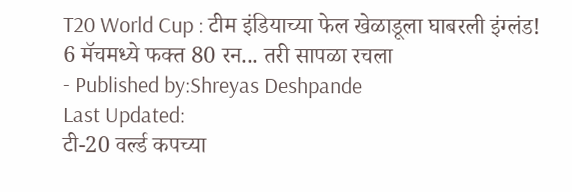T20 World Cup : टीम इंडियाच्या फेल खेळाडूला घाबरली इंग्लंड! 6 मॅचमध्ये फक्त 80 रन... तरी सापळा रचला
- Published by:Shreyas Deshpande
Last Updated:
टी-20 वर्ल्ड कपच्या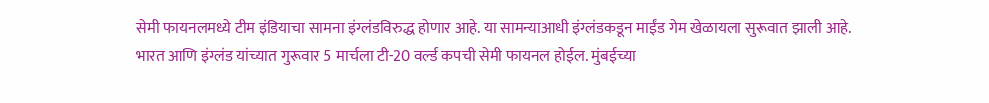सेमी फायनलमध्ये टीम इंडियाचा सामना इंग्लंडविरुद्ध होणार आहे. या सामन्याआधी इंग्लंडकडून माईंड गेम खेळायला सुरूवात झाली आहे.
भारत आणि इंग्लंड यांच्यात गुरूवार 5 मार्चला टी-20 वर्ल्ड कपची सेमी फायनल होईल. मुंबईच्या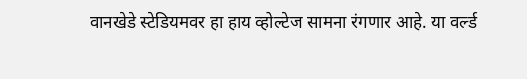वानखेडे स्टेडियमवर हा हाय व्होल्टेज सामना रंगणार आहे. या वर्ल्ड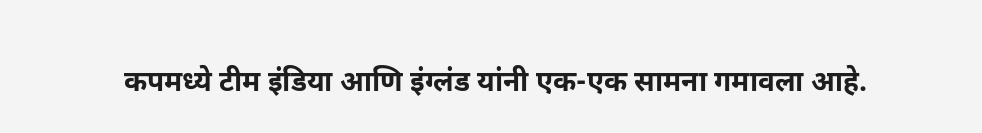कपमध्ये टीम इंडिया आणि इंग्लंड यांनी एक-एक सामना गमावला आहे.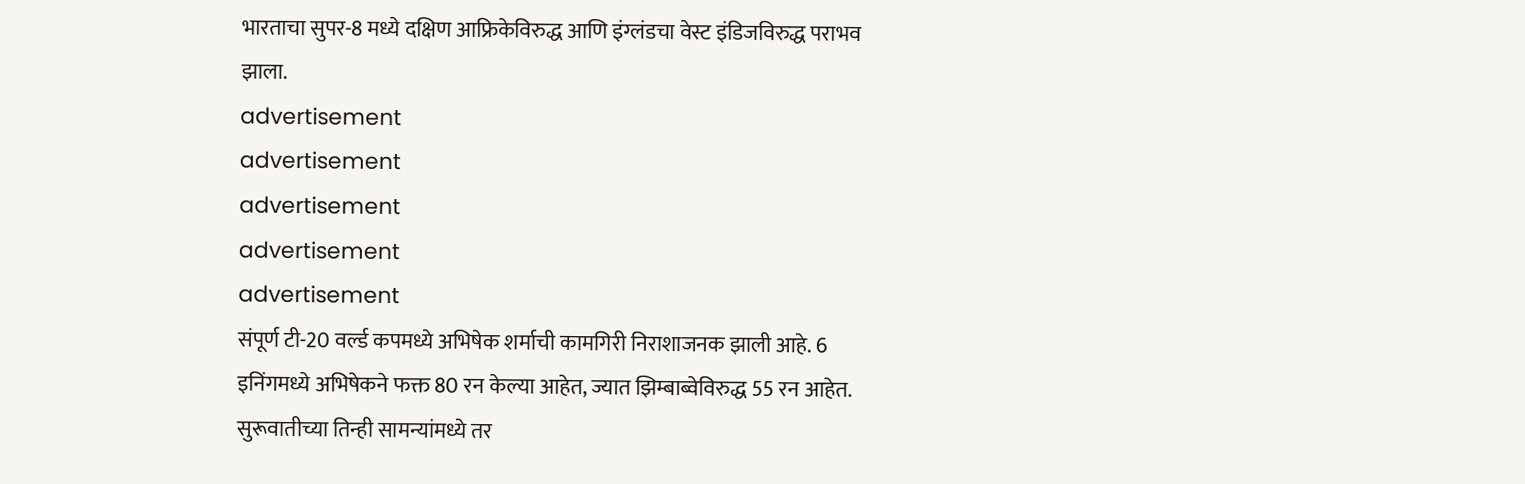भारताचा सुपर-8 मध्ये दक्षिण आफ्रिकेविरुद्ध आणि इंग्लंडचा वेस्ट इंडिजविरुद्ध पराभव झाला.
advertisement
advertisement
advertisement
advertisement
advertisement
संपूर्ण टी-20 वर्ल्ड कपमध्ये अभिषेक शर्माची कामगिरी निराशाजनक झाली आहे. 6 इनिंगमध्ये अभिषेकने फक्त 80 रन केल्या आहेत, ज्यात झिम्बाब्वेविरुद्ध 55 रन आहेत. सुरूवातीच्या तिन्ही सामन्यांमध्ये तर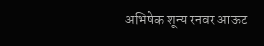अभिषेक शून्य रनवर आऊट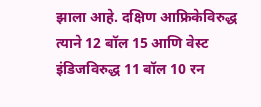झाला आहे. दक्षिण आफ्रिकेविरुद्ध त्याने 12 बॉल 15 आणि वेस्ट इंडिजविरुद्ध 11 बॉल 10 रन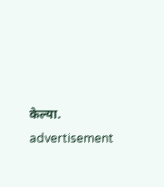केल्या.
advertisement